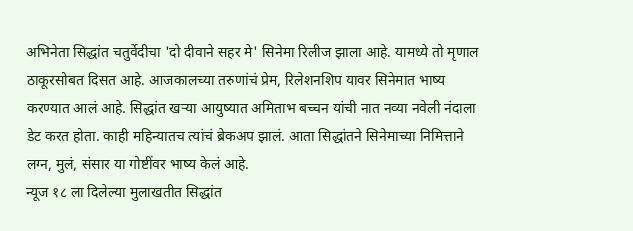अभिनेता सिद्धांत चतुर्वेदीचा 'दो दीवाने सहर मे' सिनेमा रिलीज झाला आहे. यामध्ये तो मृणाल ठाकूरसोबत दिसत आहे. आजकालच्या तरुणांचं प्रेम, रिलेशनशिप यावर सिनेमात भाष्य करण्यात आलं आहे. सिद्धांत खऱ्या आयुष्यात अमिताभ बच्चन यांची नात नव्या नवेली नंदाला डेट करत होता. काही महिन्यातच त्यांचं ब्रेकअप झालं. आता सिद्धांतने सिनेमाच्या निमित्ताने लग्न, मुलं, संसार या गोष्टींवर भाष्य केलं आहे.
न्यूज १८ ला दिलेल्या मुलाखतीत सिद्धांत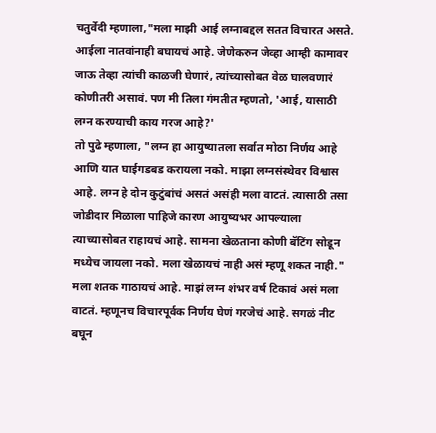चतुर्वेदी म्हणाला,"मला माझी आई लग्नाबद्दल सतत विचारत असते. आईला नातवांनाही बघायचं आहे. जेणेकरुन जेव्हा आम्ही कामावर जाऊ तेव्हा त्यांची काळजी घेणारं, त्यांच्यासोबत वेळ घालवणारं कोणीतरी असावं. पण मी तिला गंमतीत म्हणतो, 'आई, यासाठी लग्न करण्याची काय गरज आहे?'
तो पुढे म्हणाला, "लग्न हा आयुष्यातला सर्वात मोठा निर्णय आहे आणि यात घाईगडबड करायला नको. माझा लग्नसंस्थेवर विश्वास आहे. लग्न हे दोन कुटुंबांचं असतं असंही मला वाटतं. त्यासाठी तसा जोडीदार मिळाला पाहिजे कारण आयुष्यभर आपल्याला त्याच्यासोबत राहायचं आहे. सामना खेळताना कोणी बॅटिंग सोडून मध्येच जायला नको. मला खेळायचं नाही असं म्हणू शकत नाही."
मला शतक गाठायचं आहे. माझं लग्न शंभर वर्ष टिकावं असं मला वाटतं. म्हणूनच विचारपूर्वक निर्णय घेणं गरजेचं आहे. सगळं नीट बघून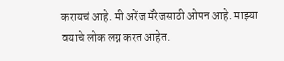करायचं आहे. मी अरेंज मॅरेजसाठी ओपन आहे. माझ्या वयाचे लोक लग्न करत आहेत.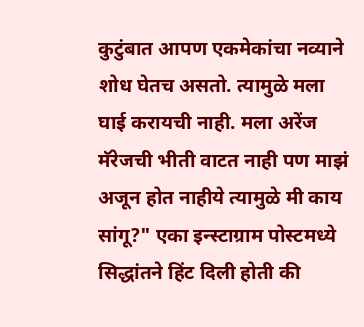कुटुंबात आपण एकमेकांचा नव्याने शोध घेतच असतो. त्यामुळे मला घाई करायची नाही. मला अरेंज मॅरेजची भीती वाटत नाही पण माझं अजून होत नाहीये त्यामुळे मी काय सांगू?" एका इन्स्टाग्राम पोस्टमध्ये सिद्धांतने हिंट दिली होती की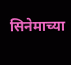सिनेमाच्या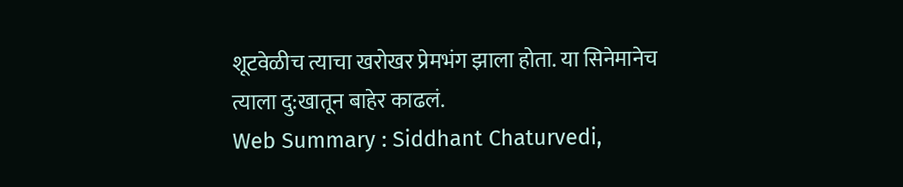शूटवेळीच त्याचा खरोखर प्रेमभंग झाला होता. या सिनेमानेच त्याला दु:खातून बाहेर काढलं.
Web Summary : Siddhant Chaturvedi,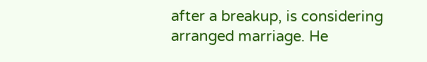after a breakup, is considering arranged marriage. He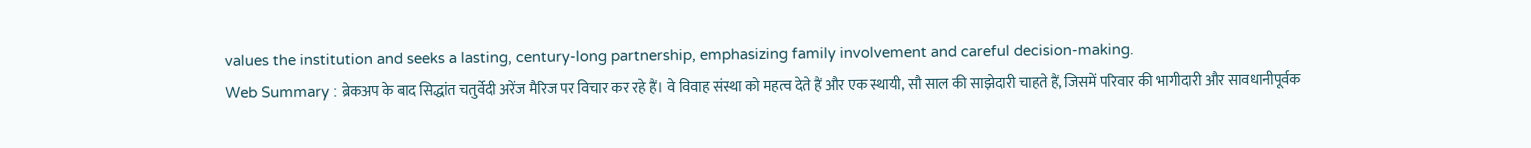values the institution and seeks a lasting, century-long partnership, emphasizing family involvement and careful decision-making.
Web Summary : ब्रेकअप के बाद सिद्धांत चतुर्वेदी अरेंज मैरिज पर विचार कर रहे हैं। वे विवाह संस्था को महत्व देते हैं और एक स्थायी, सौ साल की साझेदारी चाहते हैं, जिसमें परिवार की भागीदारी और सावधानीपूर्वक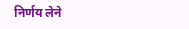निर्णय लेने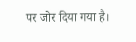पर जोर दिया गया है।